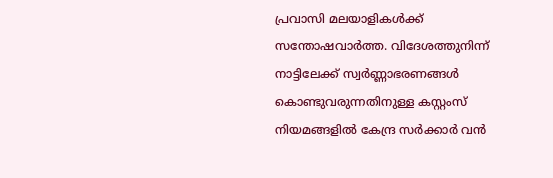പ്രവാസി മലയാളികൾക്ക് സന്തോഷവാർത്ത. വിദേശത്തുനിന്ന് നാട്ടിലേക്ക് സ്വർണ്ണാഭരണങ്ങൾ കൊണ്ടുവരുന്നതിനുള്ള കസ്റ്റംസ് നിയമങ്ങളിൽ കേന്ദ്ര സർക്കാർ വൻ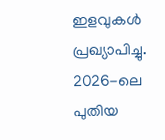ഇളവുകൾ പ്രഖ്യാപിച്ചു. 2026-ലെ പുതിയ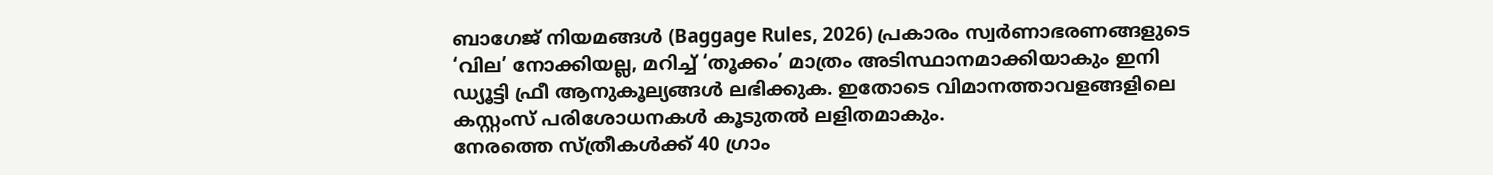ബാഗേജ് നിയമങ്ങൾ (Baggage Rules, 2026) പ്രകാരം സ്വർണാഭരണങ്ങളുടെ ‘വില’ നോക്കിയല്ല, മറിച്ച് ‘തൂക്കം’ മാത്രം അടിസ്ഥാനമാക്കിയാകും ഇനി ഡ്യൂട്ടി ഫ്രീ ആനുകൂല്യങ്ങൾ ലഭിക്കുക. ഇതോടെ വിമാനത്താവളങ്ങളിലെ കസ്റ്റംസ് പരിശോധനകൾ കൂടുതൽ ലളിതമാകും.
നേരത്തെ സ്ത്രീകൾക്ക് 40 ഗ്രാം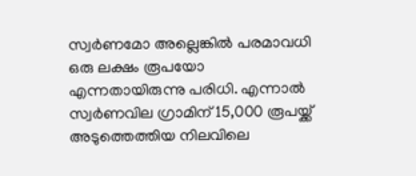സ്വർണമോ അല്ലെങ്കിൽ പരമാവധി ഒരു ലക്ഷം രൂപയോ എന്നതായിരുന്നു പരിധി. എന്നാൽ സ്വർണവില ഗ്രാമിന് 15,000 രൂപയ്ക്ക് അടുത്തെത്തിയ നിലവിലെ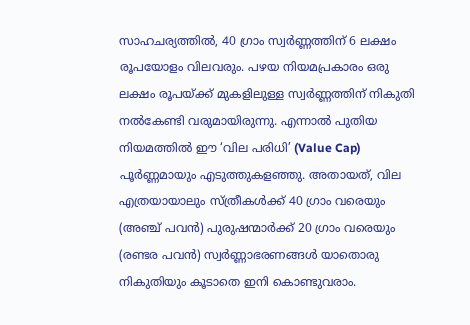സാഹചര്യത്തിൽ, 40 ഗ്രാം സ്വർണ്ണത്തിന് 6 ലക്ഷം രൂപയോളം വിലവരും. പഴയ നിയമപ്രകാരം ഒരു ലക്ഷം രൂപയ്ക്ക് മുകളിലുള്ള സ്വർണ്ണത്തിന് നികുതി നൽകേണ്ടി വരുമായിരുന്നു. എന്നാൽ പുതിയ നിയമത്തിൽ ഈ ‘വില പരിധി’ (Value Cap) പൂർണ്ണമായും എടുത്തുകളഞ്ഞു. അതായത്, വില എത്രയായാലും സ്ത്രീകൾക്ക് 40 ഗ്രാം വരെയും (അഞ്ച് പവൻ) പുരുഷന്മാർക്ക് 20 ഗ്രാം വരെയും (രണ്ടര പവൻ) സ്വർണ്ണാഭരണങ്ങൾ യാതൊരു നികുതിയും കൂടാതെ ഇനി കൊണ്ടുവരാം.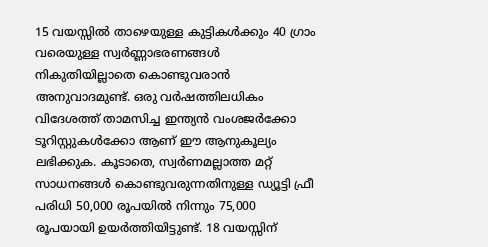15 വയസ്സിൽ താഴെയുള്ള കുട്ടികൾക്കും 40 ഗ്രാം വരെയുള്ള സ്വർണ്ണാഭരണങ്ങൾ നികുതിയില്ലാതെ കൊണ്ടുവരാൻ അനുവാദമുണ്ട്. ഒരു വർഷത്തിലധികം വിദേശത്ത് താമസിച്ച ഇന്ത്യൻ വംശജർക്കോ ടൂറിസ്റ്റുകൾക്കോ ആണ് ഈ ആനുകൂല്യം ലഭിക്കുക. കൂടാതെ, സ്വർണമല്ലാത്ത മറ്റ് സാധനങ്ങൾ കൊണ്ടുവരുന്നതിനുള്ള ഡ്യൂട്ടി ഫ്രീ പരിധി 50,000 രൂപയിൽ നിന്നും 75,000 രൂപയായി ഉയർത്തിയിട്ടുണ്ട്. 18 വയസ്സിന്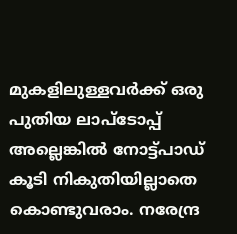മുകളിലുള്ളവർക്ക് ഒരു പുതിയ ലാപ്ടോപ്പ് അല്ലെങ്കിൽ നോട്ട്പാഡ് കൂടി നികുതിയില്ലാതെ കൊണ്ടുവരാം. നരേന്ദ്ര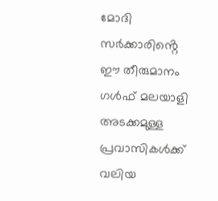മോദി സർക്കാരിൻ്റെ ഈ തീരുമാനം ഗൾഫ് മലയാളി അടക്കമുള്ള പ്രവാസികൾക്ക് വലിയ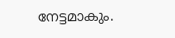നേട്ടമാകും.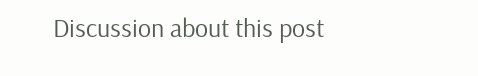Discussion about this post